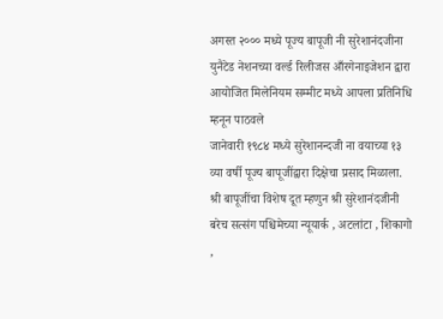अगस्त २००० मध्ये पूज्य बापूजी नी सुरेशानंदजीना युनैटेड नेशनच्या वर्ल्ड रिलीजस आँरगेनाइजेशन द्वारा आयोजित मिलेनियम सम्मीट मध्ये आपला प्रतिनिधि म्हनून पाठवले
जानेवारी १९८४ मध्ये सुरेशानन्दजी ना वयाच्या १३ व्या वर्षी पूज्य बापूजींद्वारा दिक्षेचा प्रसाद मिळाला.
श्री बापूजींचा विशेष दूत म्हणुन श्री सुरेशानंदजीनी बरेच सत्संग पश्चिमेच्या न्यूयार्क , अटलांटा , शिकागो ,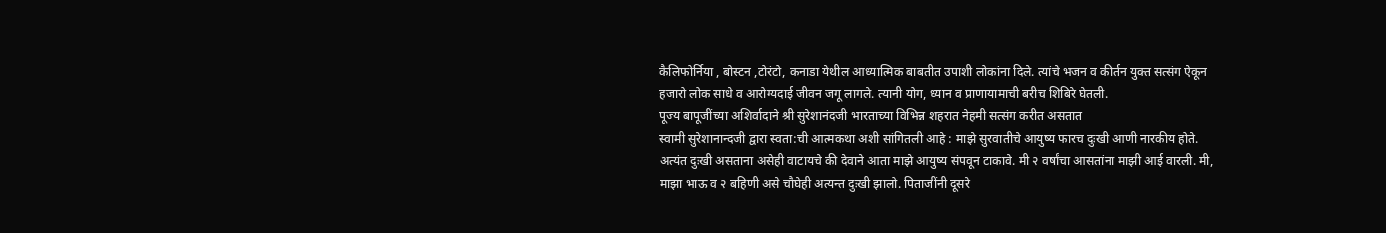कैलिफोर्निया , बोस्टन ,टोरंटो, कनाडा येथील आध्यात्मिक बाबतीत उपाशी लोकांना दिले. त्यांचे भजन व कीर्तन युक्त सत्संग ऐकून हजारो लोक साधे व आरोग्यदाई जीवन जगू लागले. त्यानी योग, ध्यान व प्राणायामाची बरीच शिबिरे घेतली.
पूज्य बापूजींच्या अशिर्वादाने श्री सुरेशानंदजी भारताच्या विभिन्न शहरात नेहमी सत्संग करीत असतात
स्वामी सुरेशानान्दजी द्वारा स्वता:ची आत्मकथा अशी सांगितली आहे : माझे सुरवातीचे आयुष्य फारच दुःखी आणी नारकीय होते. अत्यंत दुःखी असताना असेही वाटायचे की देवाने आता माझे आयुष्य संपवून टाकावे. मी २ वर्षांचा आसतांना माझी आई वारली. मी, माझा भाऊ व २ बहिणी असे चौघेही अत्यन्त दुःखी झालो. पिताजींनी दूसरे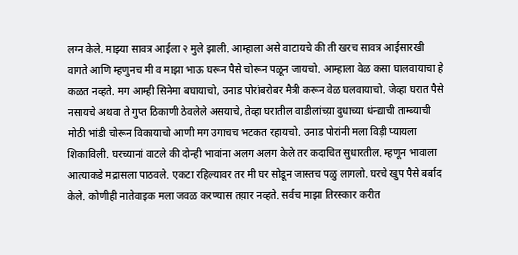लग्न केले. माझ्या सावत्र आईला २ मुले झाली. आम्हाला असे वाटायचे की ती खरच सावत्र आईसारखी वागते आणि म्हणुनच मी व माझा भाऊ घरून पैसे चोरून पळून जायचो. आम्हाला वेळ कसा घालवायाचा हे कळत नव्हते. मग आम्ही सिनेमा बघायाचो, उनाड पोरांबरोबर मैत्री करून वेळ घलवायाचो. जेव्हा घरात पैसे नसायचे अथवा ते गुप्त ठिकाणी ठेवलेले असयाचे, तेव्हा घरातील वाडीलांच्य़ा दुधाच्या धंन्द्याची ताम्ब्याची मोठी भांडी चोरून विकायाचो आणी मग उगाचच भटकत रहायचो. उनाड पोरांनी मला विड़ी प्यायला शिकाविली. घरच्यानां वाटले की दोन्ही भावांना अलग अलग केले तर कदाचित सुधारतील. म्हणून भावाला आत्याकडे मद्रासला पाठवले. एकटा रहिल्यावर तर मी घर सोडून जास्तच पळु लागलो. घरचे खुप पैसे बर्बाद केले. कोणीही नातेवाइक मला जवळ करण्यास तय़ार नव्हते. सर्वच माझा तिरस्कार करीत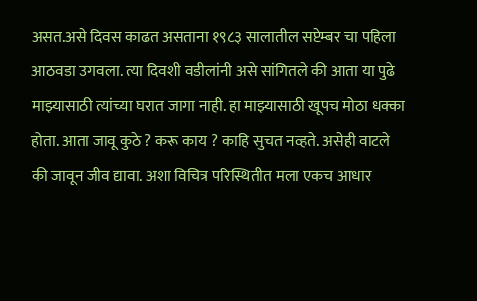असत.असे दिवस काढत असताना १९८३ सालातील सप्टेम्बर चा पहिला आठवडा उगवला. त्या दिवशी वडीलांनी असे सांगितले की आता या पुढे माझ्यासाठी त्यांच्या घरात जागा नाही. हा माझ्यासाठी खूपच मोठा धक्का होता. आता जावू कुठे ? करू काय ? काहि सुचत नव्हते. असेही वाटले की जावून जीव द्यावा. अशा विचित्र परिस्थितीत मला एकच आधार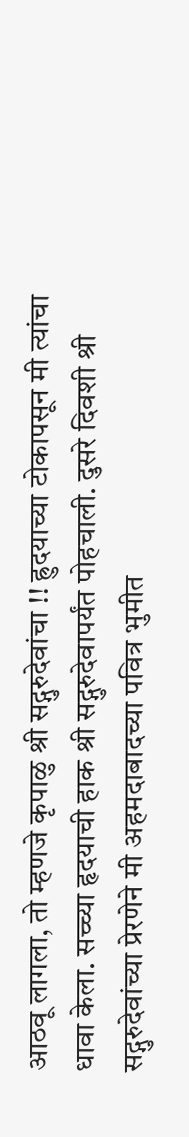आठवू लागला, तो म्हणजे कृपाळु श्री सद्गुरुदेवांचा !! ह्रुदयाच्या टोकापसून मी त्यांचा धावा केला. सच्च्या हृदयाची हाक श्री सद्गुरुदेवापर्यंत पोहचाली. दुसरे दिवशी श्री सद्गुरुदेवांच्या प्रेरणेने मी अहमदाबादच्या पवित्र भुमीत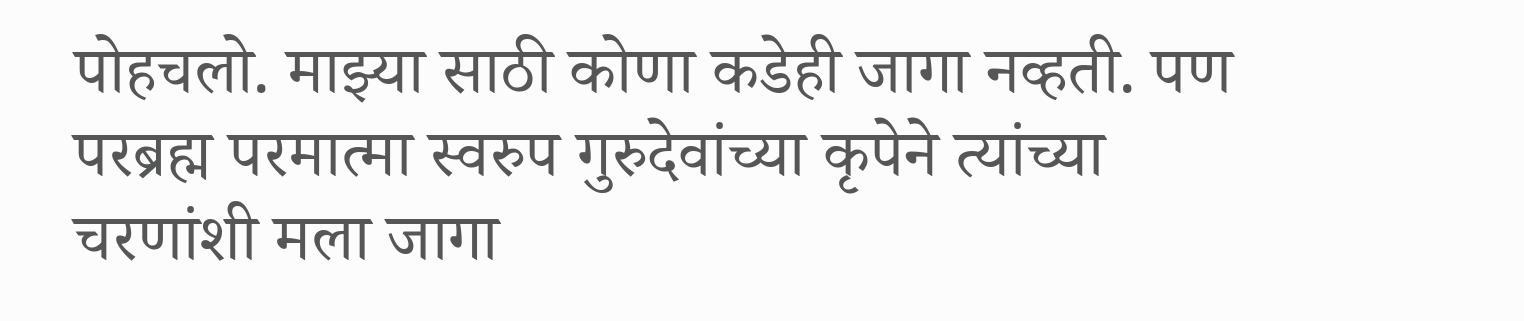पोहचलो. माझ्या साठी कोणा कडेही जागा नव्हती. पण परब्रह्म परमात्मा स्वरुप गुरुदेवांच्या कृपेने त्यांच्या चरणांशी मला जागा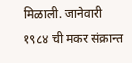मिळाली. जानेवारी १९८४ ची मकर संक्रान्त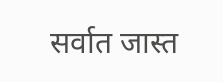सर्वात जास्त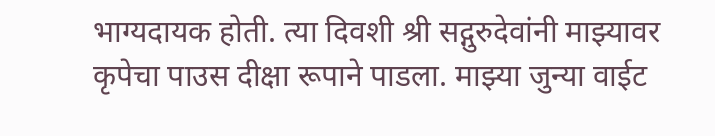भाग्यदायक होती. त्या दिवशी श्री सद्गुरुदेवांनी माझ्यावर कृपेचा पाउस दीक्षा रूपाने पाडला. माझ्या जुन्या वाईट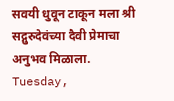सवयी धुवून टाकून मला श्री सद्गुरुदेवंच्या दैवी प्रेमाचा अनुभव मिळाला.
Tuesday,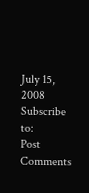July 15, 2008
Subscribe to:
Post Comments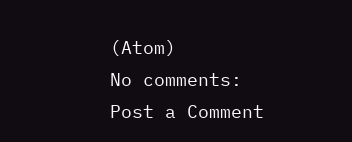(Atom)
No comments:
Post a Comment